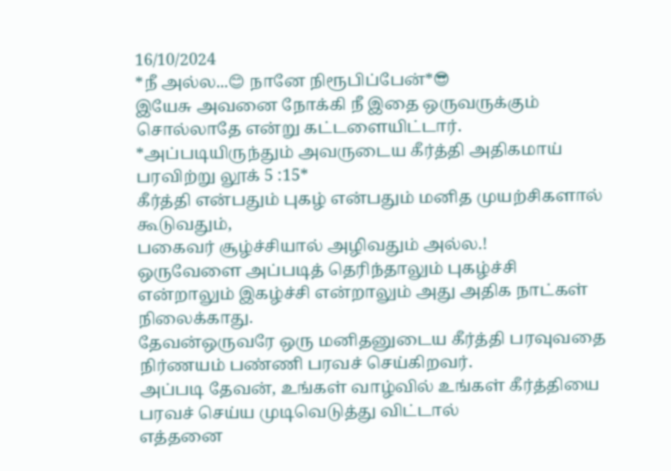16/10/2024
*நீ அல்ல...😊 நானே நிரூபிப்பேன்*😎
இயேசு அவனை நோக்கி நீ இதை ஒருவருக்கும் சொல்லாதே என்று கட்டளையிட்டார்.
*அப்படியிருந்தும் அவருடைய கீர்த்தி அதிகமாய் பரவிற்று லூக் 5 :15*
கீர்த்தி என்பதும் புகழ் என்பதும் மனித முயற்சிகளால் கூடுவதும்,
பகைவர் சூழ்ச்சியால் அழிவதும் அல்ல.!
ஒருவேளை அப்படித் தெரிந்தாலும் புகழ்ச்சி என்றாலும் இகழ்ச்சி என்றாலும் அது அதிக நாட்கள் நிலைக்காது.
தேவன்ஒருவரே ஒரு மனிதனுடைய கீர்த்தி பரவுவதை நிர்ணயம் பண்ணி பரவச் செய்கிறவர்.
அப்படி தேவன், உங்கள் வாழ்வில் உங்கள் கீர்த்தியை பரவச் செய்ய முடிவெடுத்து விட்டால்
எத்தனை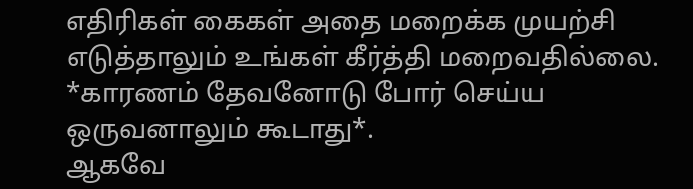எதிரிகள் கைகள் அதை மறைக்க முயற்சி எடுத்தாலும் உங்கள் கீர்த்தி மறைவதில்லை.
*காரணம் தேவனோடு போர் செய்ய ஒருவனாலும் கூடாது*.
ஆகவே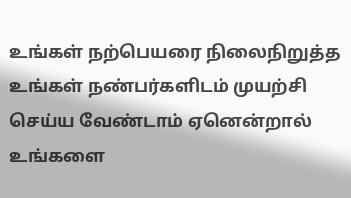உங்கள் நற்பெயரை நிலைநிறுத்த உங்கள் நண்பர்களிடம் முயற்சி செய்ய வேண்டாம் ஏனென்றால் உங்களை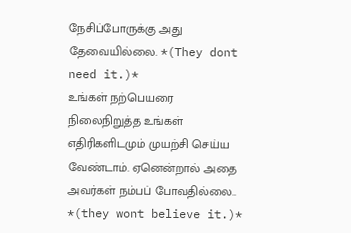நேசிப்போருக்கு அது தேவையில்லை. *(They dont need it.)*
உங்கள் நற்பெயரை நிலைநிறுத்த உங்கள் எதிரிகளிடமும் முயற்சி செய்ய வேண்டாம். ஏனென்றால் அதை அவர்கள் நம்பப் போவதில்லை.. *(they wont believe it.)*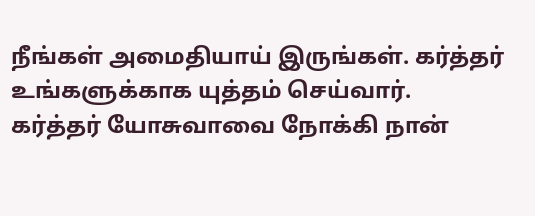நீங்கள் அமைதியாய் இருங்கள். கர்த்தர் உங்களுக்காக யுத்தம் செய்வார்.
கர்த்தர் யோசுவாவை நோக்கி நான்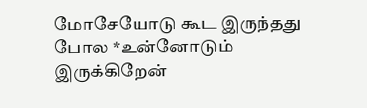மோசேயோடு கூட இருந்தது போல *உன்னோடும் இருக்கிறேன்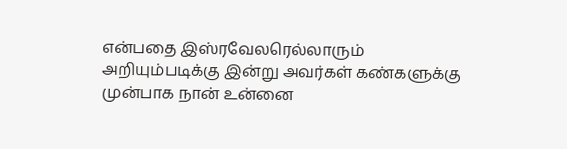என்பதை இஸ்ரவேலரெல்லாரும் அறியும்படிக்கு இன்று அவர்கள் கண்களுக்கு முன்பாக நான் உன்னை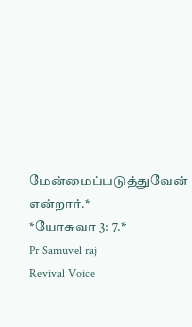மேன்மைப்படுத்துவேன் என்றார்.*
*யோசுவா 3: 7.*
Pr Samuvel raj
Revival Voice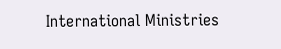International Ministries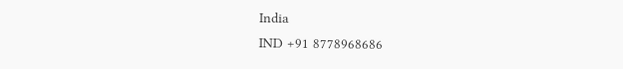India
IND +91 8778968686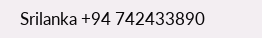Srilanka +94 742433890